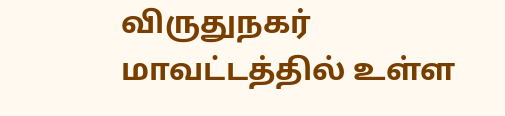விருதுநகர் மாவட்டத்தில் உள்ள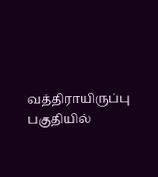வத்திராயிருப்பு பகுதியில்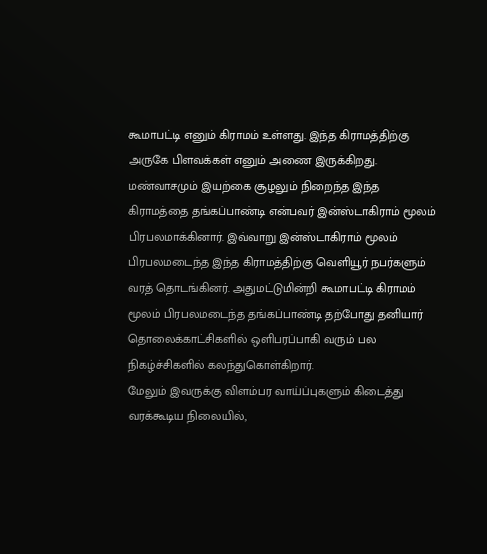கூமாபட்டி எனும் கிராமம் உள்ளது. இந்த கிராமத்திற்கு அருகே பிளவக்கள் எனும் அணை இருக்கிறது. மண்வாசமும் இயற்கை சூழலும் நிறைந்த இந்த கிராமத்தை தங்கப்பாண்டி என்பவர் இன்ஸ்டாகிராம் மூலம் பிரபலமாக்கினார். இவ்வாறு இன்ஸ்டாகிராம் மூலம் பிரபலமடைந்த இந்த கிராமத்திற்கு வெளியூர் நபர்களும் வரத் தொடங்கினர். அதுமட்டுமின்றி கூமாபட்டி கிராமம் மூலம் பிரபலமடைந்த தங்கப்பாண்டி தற்போது தனியார் தொலைக்காட்சிகளில் ஒளிபரப்பாகி வரும் பல நிகழ்ச்சிகளில் கலந்துகொள்கிறார்.
மேலும் இவருக்கு விளம்பர வாய்ப்புகளும் கிடைத்து வரக்கூடிய நிலையில்,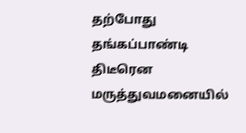தற்போது தங்கப்பாண்டி திடீரென மருத்துவமனையில்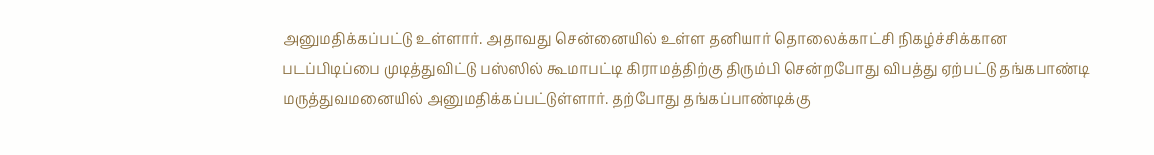அனுமதிக்கப்பட்டு உள்ளார். அதாவது சென்னையில் உள்ள தனியார் தொலைக்காட்சி நிகழ்ச்சிக்கான படப்பிடிப்பை முடித்துவிட்டு பஸ்ஸில் கூமாபட்டி கிராமத்திற்கு திரும்பி சென்றபோது விபத்து ஏற்பட்டு தங்கபாண்டி மருத்துவமனையில் அனுமதிக்கப்பட்டுள்ளார். தற்போது தங்கப்பாண்டிக்கு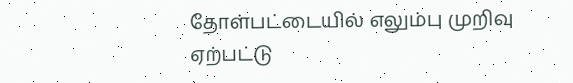தோள்பட்டையில் எலும்பு முறிவு ஏற்பட்டு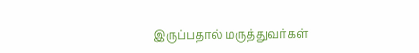இருப்பதால் மருத்துவர்கள்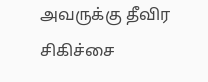அவருக்கு தீவிர சிகிச்சை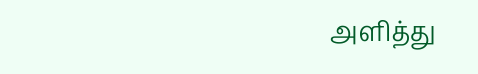அளித்து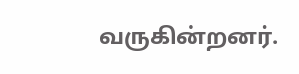வருகின்றனர்.